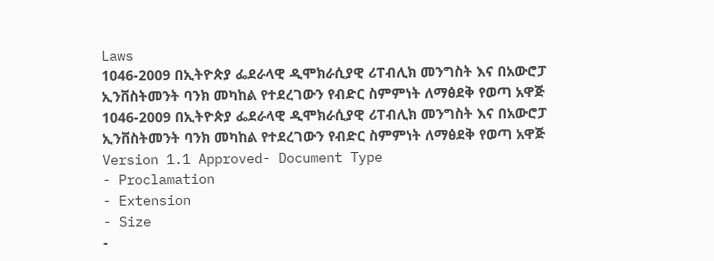Laws
1046-2009 በኢትዮጵያ ፌደራላዊ ዲሞክራሲያዊ ሪፐብሊክ መንግስት እና በአውሮፓ ኢንቨስትመንት ባንክ መካከል የተደረገውን የብድር ስምምነት ለማፅደቅ የወጣ አዋጅ
1046-2009 በኢትዮጵያ ፌደራላዊ ዲሞክራሲያዊ ሪፐብሊክ መንግስት እና በአውሮፓ ኢንቨስትመንት ባንክ መካከል የተደረገውን የብድር ስምምነት ለማፅደቅ የወጣ አዋጅ
Version 1.1 Approved- Document Type
- Proclamation
- Extension
- Size
-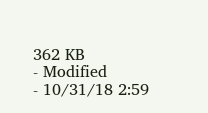362 KB
- Modified
- 10/31/18 2:59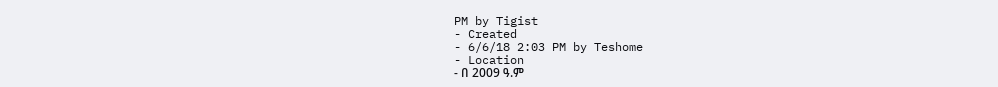PM by Tigist
- Created
- 6/6/18 2:03 PM by Teshome
- Location
- በ 2009 ዓ.ም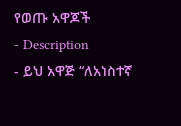የወጡ አዋጆች
- Description
- ይህ አዋጅ “ለአነስተኛ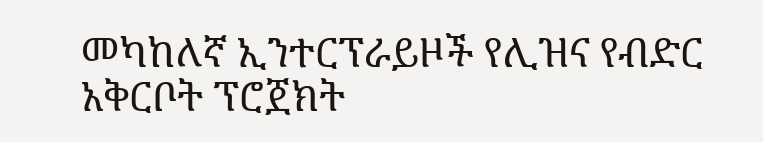መካከለኛ ኢንተርፕራይዞች የሊዝና የብድር አቅርቦት ፕሮጀክት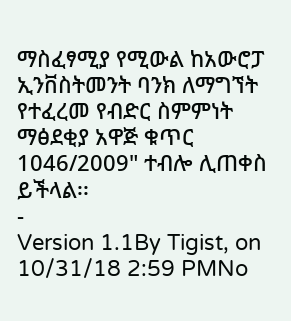ማስፈፃሚያ የሚውል ከአውሮፓ ኢንቨስትመንት ባንክ ለማግኘት የተፈረመ የብድር ስምምነት ማፅደቂያ አዋጅ ቁጥር 1046/2009" ተብሎ ሊጠቀስ ይችላል፡፡
-
Version 1.1By Tigist, on 10/31/18 2:59 PMNo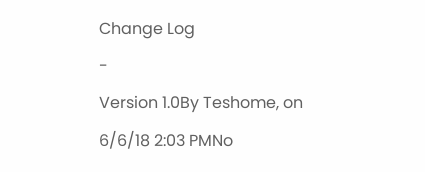Change Log
-
Version 1.0By Teshome, on 6/6/18 2:03 PMNo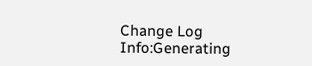Change Log
Info:Generating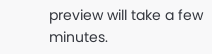preview will take a few minutes.